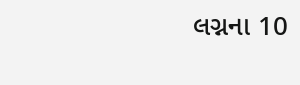લગ્નના 10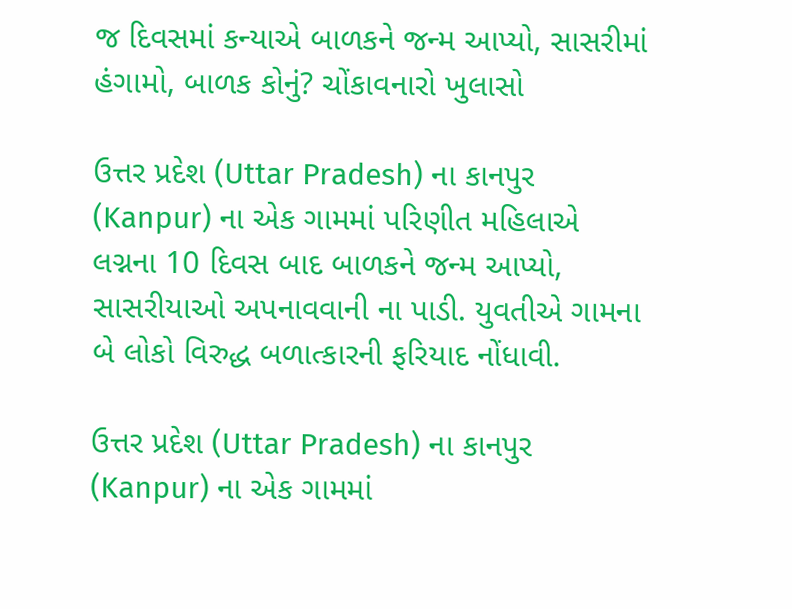જ દિવસમાં કન્યાએ બાળકને જન્મ આપ્યો, સાસરીમાં હંગામો, બાળક કોનું? ચોંકાવનારો ખુલાસો

ઉત્તર પ્રદેશ (Uttar Pradesh) ના કાનપુર (Kanpur) ના એક ગામમાં પરિણીત મહિલાએ લગ્નના 10 દિવસ બાદ બાળકને જન્મ આપ્યો, સાસરીયાઓ અપનાવવાની ના પાડી. યુવતીએ ગામના બે લોકો વિરુદ્ધ બળાત્કારની ફરિયાદ નોંધાવી.

ઉત્તર પ્રદેશ (Uttar Pradesh) ના કાનપુર (Kanpur) ના એક ગામમાં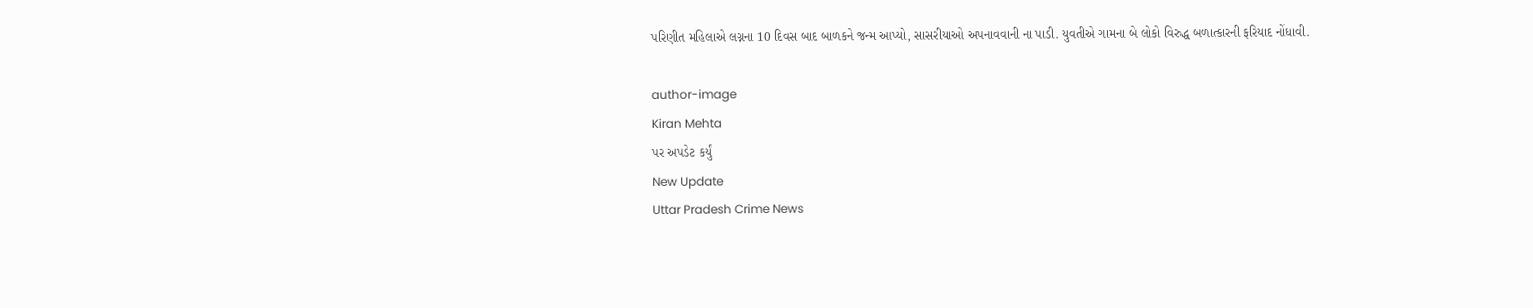પરિણીત મહિલાએ લગ્નના 10 દિવસ બાદ બાળકને જન્મ આપ્યો, સાસરીયાઓ અપનાવવાની ના પાડી. યુવતીએ ગામના બે લોકો વિરુદ્ધ બળાત્કારની ફરિયાદ નોંધાવી.

author-image
Kiran Mehta
પર અપડેટ કર્યું
New Update
Uttar Pradesh Crime News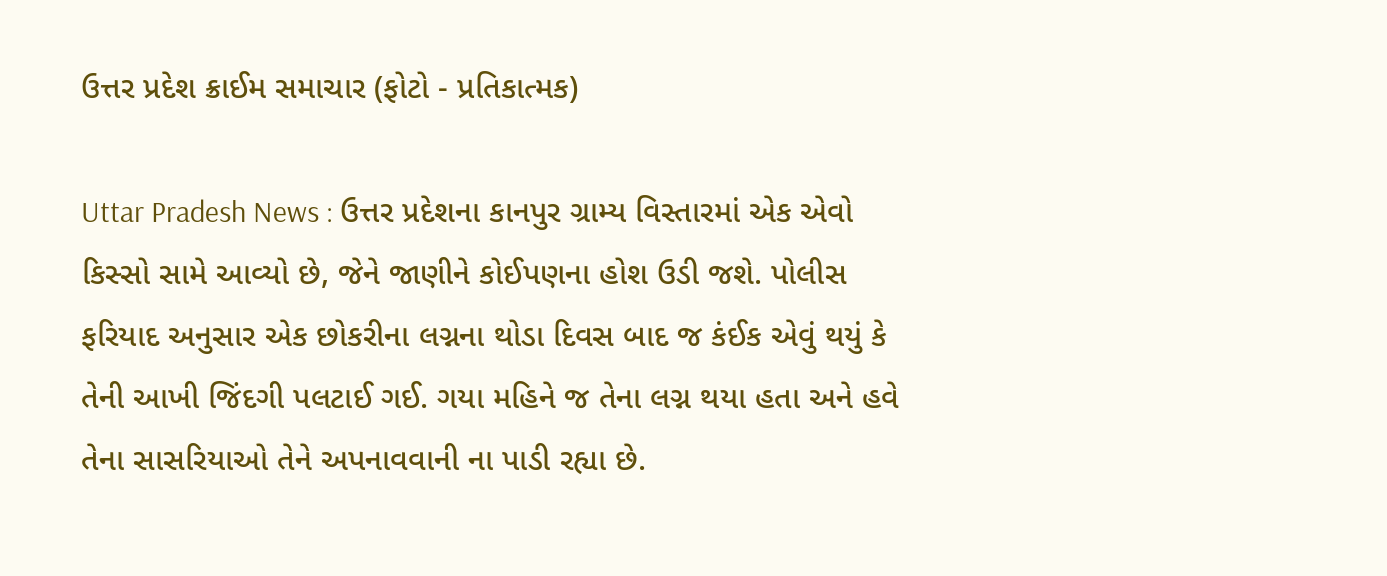ઉત્તર પ્રદેશ ક્રાઈમ સમાચાર (ફોટો - પ્રતિકાત્મક)

Uttar Pradesh News : ઉત્તર પ્રદેશના કાનપુર ગ્રામ્ય વિસ્તારમાં એક એવો કિસ્સો સામે આવ્યો છે, જેને જાણીને કોઈપણના હોશ ઉડી જશે. પોલીસ ફરિયાદ અનુસાર એક છોકરીના લગ્નના થોડા દિવસ બાદ જ કંઈક એવું થયું કે તેની આખી જિંદગી પલટાઈ ગઈ. ગયા મહિને જ તેના લગ્ન થયા હતા અને હવે તેના સાસરિયાઓ તેને અપનાવવાની ના પાડી રહ્યા છે.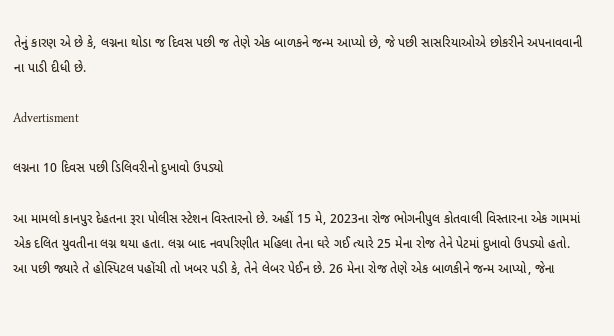તેનું કારણ એ છે કે, લગ્નના થોડા જ દિવસ પછી જ તેણે એક બાળકને જન્મ આપ્યો છે, જે પછી સાસરિયાઓએ છોકરીને અપનાવવાની ના પાડી દીધી છે.

Advertisment

લગ્નના 10 દિવસ પછી ડિલિવરીનો દુખાવો ઉપડ્યો

આ મામલો કાનપુર દેહતના રૂરા પોલીસ સ્ટેશન વિસ્તારનો છે. અહીં 15 મે, 2023ના રોજ ભોગનીપુલ કોતવાલી વિસ્તારના એક ગામમાં એક દલિત યુવતીના લગ્ન થયા હતા. લગ્ન બાદ નવપરિણીત મહિલા તેના ઘરે ગઈ ત્યારે 25 મેના રોજ તેને પેટમાં દુખાવો ઉપડ્યો હતો. આ પછી જ્યારે તે હોસ્પિટલ પહોંચી તો ખબર પડી કે, તેને લેબર પેઈન છે. 26 મેના રોજ તેણે એક બાળકીને જન્મ આપ્યો, જેના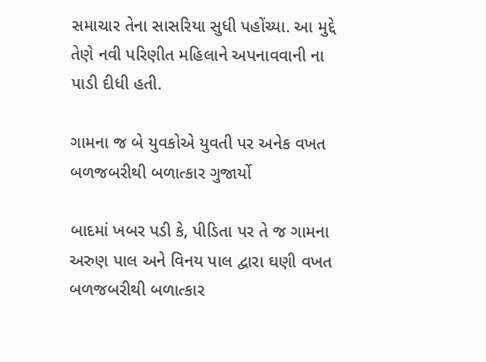સમાચાર તેના સાસરિયા સુધી પહોંચ્યા. આ મુદ્દે તેણે નવી પરિણીત મહિલાને અપનાવવાની ના પાડી દીધી હતી.

ગામના જ બે યુવકોએ યુવતી પર અનેક વખત બળજબરીથી બળાત્કાર ગુજાર્યો

બાદમાં ખબર પડી કે, પીડિતા પર તે જ ગામના અરુણ પાલ અને વિનય પાલ દ્વારા ઘણી વખત બળજબરીથી બળાત્કાર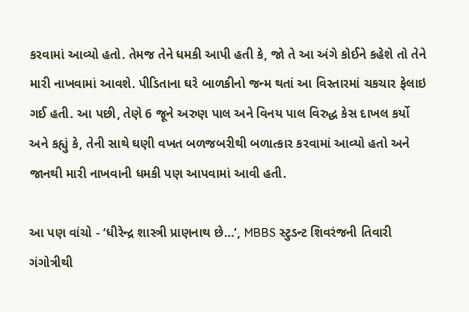કરવામાં આવ્યો હતો. તેમજ તેને ધમકી આપી હતી કે, જો તે આ અંગે કોઈને કહેશે તો તેને મારી નાખવામાં આવશે. પીડિતાના ઘરે બાળકીનો જન્મ થતાં આ વિસ્તારમાં ચકચાર ફેલાઇ ગઈ હતી. આ પછી, તેણે 6 જૂને અરુણ પાલ અને વિનય પાલ વિરુદ્ધ કેસ દાખલ કર્યો અને કહ્યું કે, તેની સાથે ઘણી વખત બળજબરીથી બળાત્કાર કરવામાં આવ્યો હતો અને જાનથી મારી નાખવાની ધમકી પણ આપવામાં આવી હતી.

આ પણ વાંચો - ‘ધીરેન્દ્ર શાસ્ત્રી પ્રાણનાથ છે…’, MBBS સ્ટુડન્ટ શિવરંજની તિવારી ગંગોત્રીથી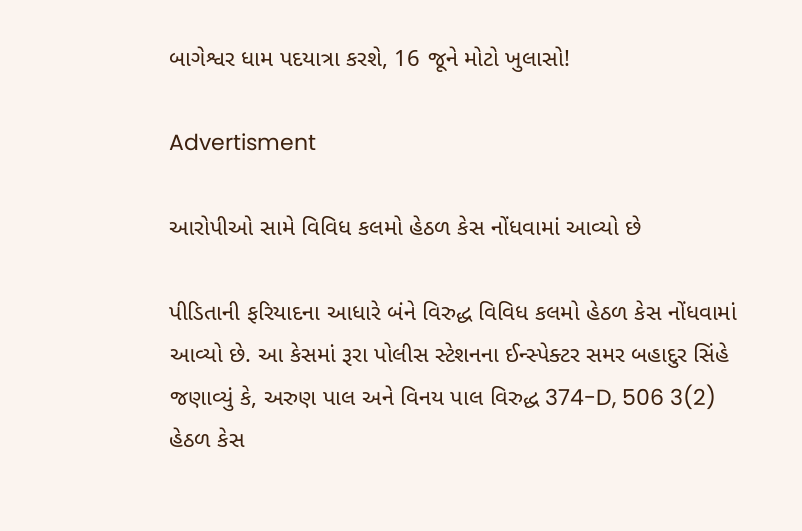બાગેશ્વર ધામ પદયાત્રા કરશે, 16 જૂને મોટો ખુલાસો!

Advertisment

આરોપીઓ સામે વિવિધ કલમો હેઠળ કેસ નોંધવામાં આવ્યો છે

પીડિતાની ફરિયાદના આધારે બંને વિરુદ્ધ વિવિધ કલમો હેઠળ કેસ નોંધવામાં આવ્યો છે. આ કેસમાં રૂરા પોલીસ સ્ટેશનના ઈન્સ્પેક્ટર સમર બહાદુર સિંહે જણાવ્યું કે, અરુણ પાલ અને વિનય પાલ વિરુદ્ધ 374-D, 506 3(2) હેઠળ કેસ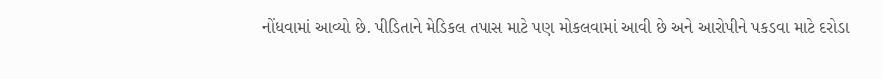નોંધવામાં આવ્યો છે. પીડિતાને મેડિકલ તપાસ માટે પણ મોકલવામાં આવી છે અને આરોપીને પકડવા માટે દરોડા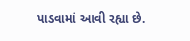પાડવામાં આવી રહ્યા છે.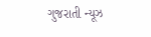ગુજરાતી ન્યૂઝ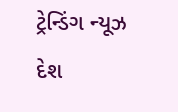ટ્રેન્ડિંગ ન્યૂઝ દેશ